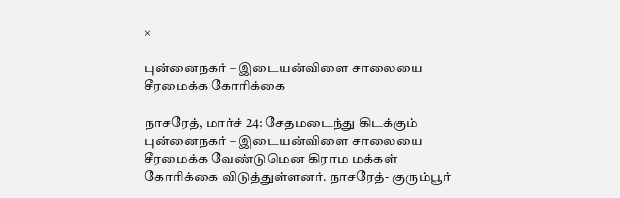×

புன்னைநகர் – இடையன்விளை சாலையை சீரமைக்க கோரிக்கை

நாசரேத், மார்ச் 24: சேதமடைந்து கிடக்கும் புன்னைநகர் – இடையன்விளை சாலையை சீரமைக்க வேண்டுமென கிராம மக்கள் கோரிக்கை விடுத்துள்ளனர். நாசரேத்- குரும்பூர்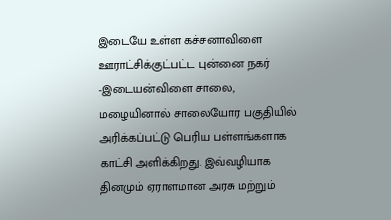இடையே உள்ள கச்சனாவிளை ஊராட்சிக்குட்பட்ட புன்னை நகர் -இடையன்விளை சாலை, மழையினால் சாலையோர பகுதியில் அரிக்கப்பட்டு பெரிய பள்ளங்களாக காட்சி அளிக்கிறது. இவ்வழியாக தினமும் ஏராளமான அரசு மற்றும்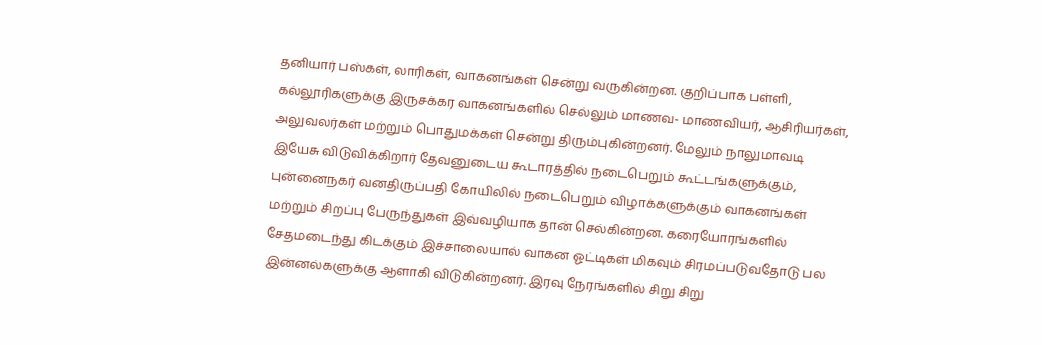தனியார் பஸ்கள், லாரிகள், வாகனங்கள் சென்று வருகின்றன. குறிப்பாக பள்ளி, கல்லூரிகளுக்கு இருசக்கர வாகனங்களில் செல்லும் மாணவ- மாணவியர், ஆசிரியர்கள், அலுவலர்கள் மற்றும் பொதுமக்கள் சென்று திரும்புகின்றனர். மேலும் நாலுமாவடி இயேசு விடுவிக்கிறார் தேவனுடைய கூடாரத்தில் நடைபெறும் கூட்டங்களுக்கும், புன்னைநகர் வனதிருப்பதி கோயிலில் நடைபெறும் விழாக்களுக்கும் வாகனங்கள் மற்றும் சிறப்பு பேருந்துகள் இவ்வழியாக தான் செல்கின்றன. கரையோரங்களில் சேதமடைந்து கிடக்கும் இச்சாலையால் வாகன ஓட்டிகள் மிகவும் சிரமப்படுவதோடு பல இன்னல்களுக்கு ஆளாகி விடுகின்றனர். இரவு நேரங்களில் சிறு சிறு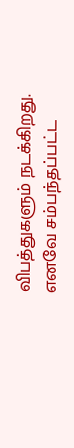விபத்துகளும் நடக்கிறது. எனவே சம்பந்தப்பட்ட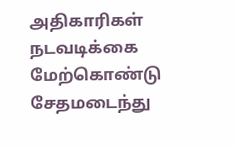அதிகாரிகள் நடவடிக்கை மேற்கொண்டு சேதமடைந்து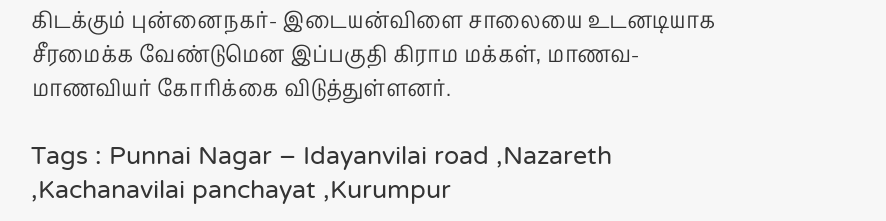கிடக்கும் புன்னைநகர்- இடையன்விளை சாலையை உடனடியாக சீரமைக்க வேண்டுமென இப்பகுதி கிராம மக்கள், மாணவ- மாணவியர் கோரிக்கை விடுத்துள்ளனர்.

Tags : Punnai Nagar – Idayanvilai road ,Nazareth ,Kachanavilai panchayat ,Kurumpur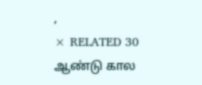,
× RELATED 30 ஆண்டு கால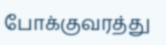போக்குவரத்து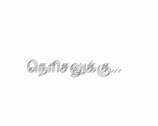நெரிசலுக்கு...